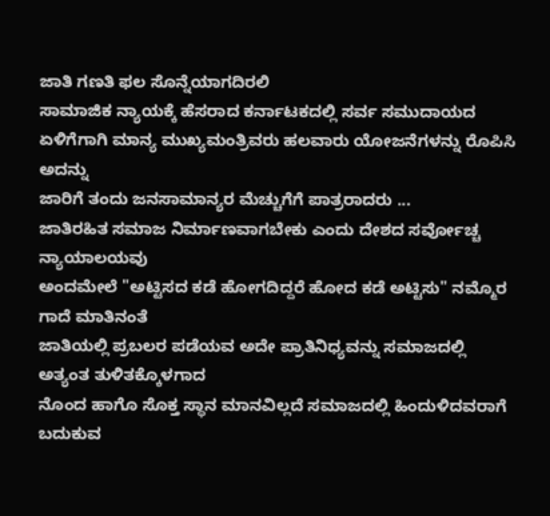ಜಾತಿ ಗಣತಿ ಫಲ ಸೊನ್ನೆಯಾಗದಿರಲಿ
ಸಾಮಾಜಿಕ ನ್ಯಾಯಕ್ಕೆ ಹೆಸರಾದ ಕರ್ನಾಟಕದಲ್ಲಿ ಸರ್ವ ಸಮುದಾಯದ
ಏಳಿಗೆಗಾಗಿ ಮಾನ್ಯ ಮುಖ್ಯಮಂತ್ರಿವರು ಹಲವಾರು ಯೋಜನೆಗಳನ್ನು ರೊಪಿಸಿ ಅದನ್ನು
ಜಾರಿಗೆ ತಂದು ಜನಸಾಮಾನ್ಯರ ಮೆಚ್ಚುಗೆಗೆ ಪಾತ್ರರಾದರು ...
ಜಾತಿರಹಿತ ಸಮಾಜ ನಿರ್ಮಾಣವಾಗಬೇಕು ಎಂದು ದೇಶದ ಸರ್ವೋಚ್ಚ ನ್ಯಾಯಾಲಯವು
ಅಂದಮೇಲೆ "ಅಟ್ಟಿಸದ ಕಡೆ ಹೋಗದಿದ್ದರೆ ಹೋದ ಕಡೆ ಅಟ್ಟಿಸು" ನಮ್ಮೊರ ಗಾದೆ ಮಾತಿನಂತೆ
ಜಾತಿಯಲ್ಲಿ ಪ್ರಬಲರ ಪಡೆಯವ ಅದೇ ಪ್ರಾತಿನಿಧ್ಯವನ್ನು ಸಮಾಜದಲ್ಲಿ ಅತ್ಯಂತ ತುಳಿತಕ್ಕೊಳಗಾದ
ನೊಂದ ಹಾಗೊ ಸೊಕ್ತ ಸ್ಥಾನ ಮಾನವಿಲ್ಲದೆ ಸಮಾಜದಲ್ಲಿ ಹಿಂದುಳಿದವರಾಗೆ ಬದುಕುವ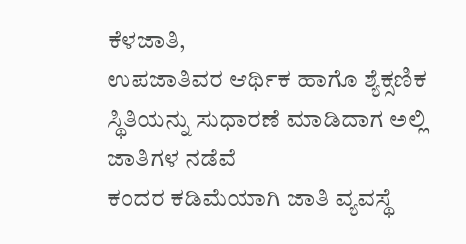ಕೆಳಜಾತಿ,
ಉಪಜಾತಿವರ ಆರ್ಥಿಕ ಹಾಗೊ ಶ್ಯೆಕ್ಸಣಿಕ ಸ್ಥಿತಿಯನ್ನು ಸುಧಾರಣೆ ಮಾಡಿದಾಗ ಅಲ್ಲಿ ಜಾತಿಗಳ ನಡೆವೆ
ಕಂದರ ಕಡಿಮೆಯಾಗಿ ಜಾತಿ ವ್ಯವಸ್ಥೆ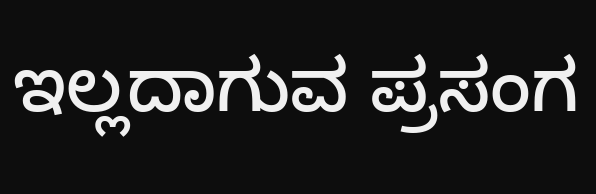ಇಲ್ಲದಾಗುವ ಪ್ರಸಂಗ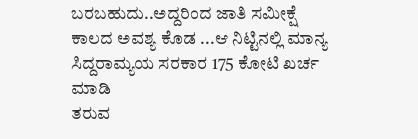ಬರಬಹುದು..ಅದ್ದರಿಂದ ಜಾತಿ ಸಮೀಕ್ಷೆ
ಕಾಲದ ಅವಶ್ಯ ಕೊಡ ...ಆ ನಿಟ್ಟಿನಲ್ಲಿ ಮಾನ್ಯ ಸಿದ್ದರಾಮ್ಯಯ ಸರಕಾರ 175 ಕೋಟಿ ಖರ್ಚ ಮಾಡಿ
ತರುವ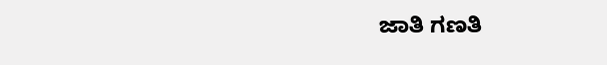ಜಾತಿ ಗಣತಿ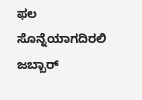ಫಲ ಸೊನ್ನೆಯಾಗದಿರಲಿ
ಜಬ್ಬಾರ್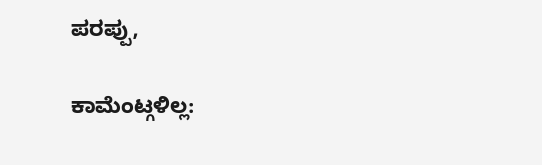ಪರಪ್ಪು,

ಕಾಮೆಂಟ್ಗಳಿಲ್ಲ: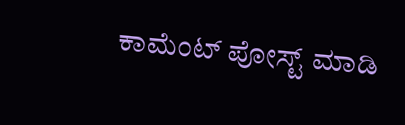ಕಾಮೆಂಟ್ ಪೋಸ್ಟ್ ಮಾಡಿ